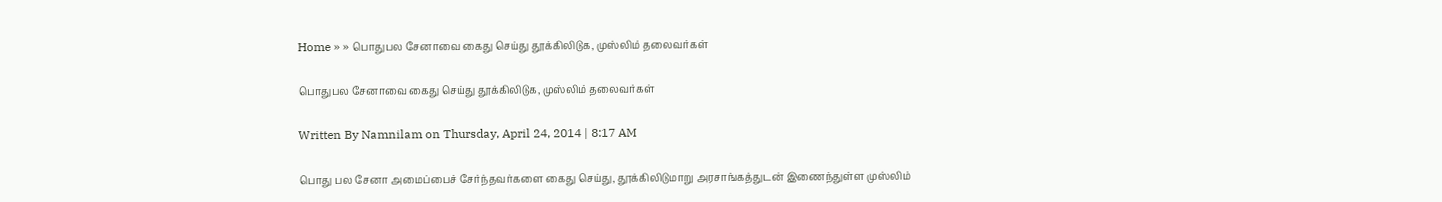Home » » பொதுபல சேனாவை கைது செய்து தூக்கிலிடுக, முஸ்லிம் தலைவர்கள்

பொதுபல சேனாவை கைது செய்து தூக்கிலிடுக, முஸ்லிம் தலைவர்கள்

Written By Namnilam on Thursday, April 24, 2014 | 8:17 AM

பொது பல சேனா அமைப்பைச் சேர்ந்தவர்களை கைது செய்து, தூக்கிலிடுமாறு அரசாங்கத்துடன் இணைந்துள்ள முஸ்லிம்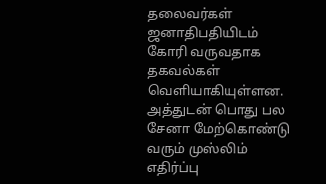தலைவர்கள் ஜனாதிபதியிடம் கோரி வருவதாக தகவல்கள் வெளியாகியுள்ளன. அத்துடன் பொது பல சேனா மேற்கொண்டு வரும் முஸ்லிம் எதிர்ப்பு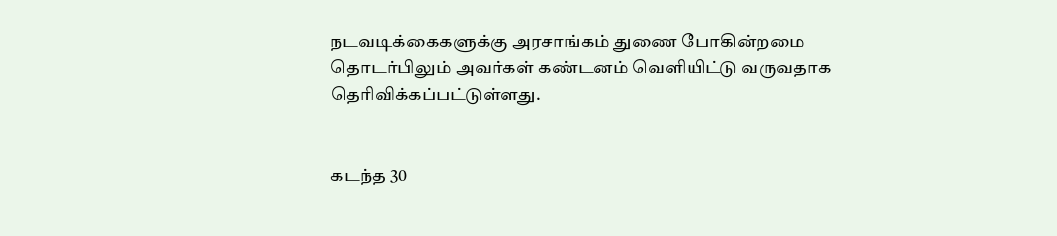நடவடிக்கைகளுக்கு அரசாங்கம் துணை போகின்றமை தொடர்பிலும் அவர்கள் கண்டனம் வெளியிட்டு வருவதாக தெரிவிக்கப்பட்டுள்ளது.


கடந்த 30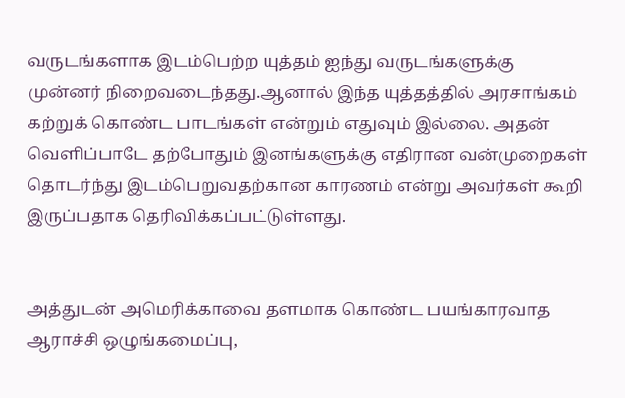வருடங்களாக இடம்பெற்ற யுத்தம் ஐந்து வருடங்களுக்கு முன்னர் நிறைவடைந்தது.ஆனால் இந்த யுத்தத்தில் அரசாங்கம் கற்றுக் கொண்ட பாடங்கள் என்றும் எதுவும் இல்லை. அதன் வெளிப்பாடே தற்போதும் இனங்களுக்கு எதிரான வன்முறைகள் தொடர்ந்து இடம்பெறுவதற்கான காரணம் என்று அவர்கள் கூறி இருப்பதாக தெரிவிக்கப்பட்டுள்ளது.


அத்துடன் அமெரிக்காவை தளமாக கொண்ட பயங்காரவாத ஆராச்சி ஒழுங்கமைப்பு,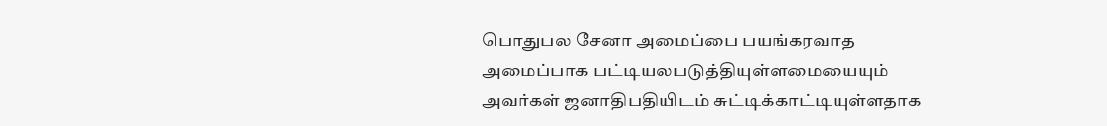பொதுபல சேனா அமைப்பை பயங்கரவாத அமைப்பாக பட்டியலபடுத்தியுள்ளமையையும் அவர்கள் ஜனாதிபதியிடம் சுட்டிக்காட்டியுள்ளதாக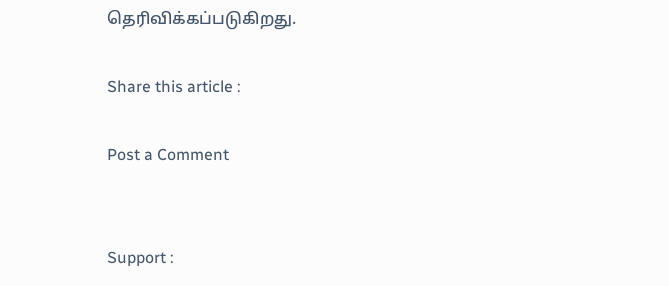தெரிவிக்கப்படுகிறது.

Share this article :

Post a Comment


Support :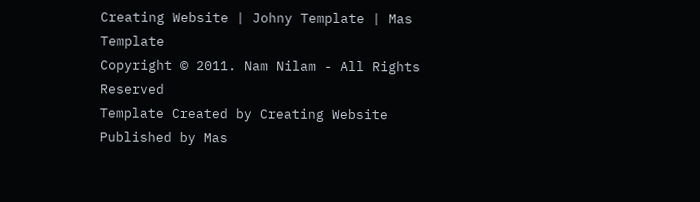Creating Website | Johny Template | Mas Template
Copyright © 2011. Nam Nilam - All Rights Reserved
Template Created by Creating Website Published by Mas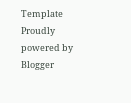Template
Proudly powered by Blogger